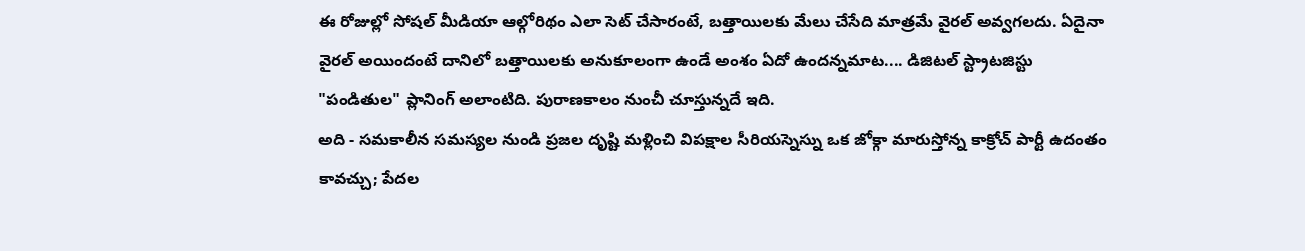ఈ రోజుల్లో సోషల్ మీడియా ఆల్గోరిథం ఎలా సెట్ చేసారంటే, బత్తాయిలకు మేలు చేసేది మాత్రమే వైరల్ అవ్వగలదు. ఏదైనా వైరల్ అయిందంటే దానిలో బత్తాయిలకు అనుకూలంగా ఉండే అంశం ఏదో ఉందన్నమాట.... డిజిటల్ స్ట్రాటజిస్టు "పండితుల" ప్లానింగ్ అలాంటిది. పురాణకాలం నుంచీ చూస్తున్నదే ఇది.
అది - సమకాలీన సమస్యల నుండి ప్రజల దృష్టి మళ్లించి విపక్షాల సీరియస్నెస్ను ఒక జోక్గా మారుస్తోన్న కాక్రోచ్ పార్టీ ఉదంతం కావచ్చు; పేదల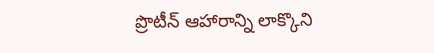ప్రొటీన్ ఆహారాన్ని లాక్కొని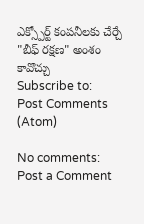ఎక్స్పోర్ట్ కంపనీలకు చేర్చే "బీఫ్ రక్షణ" అంశం కావొచ్చు
Subscribe to:
Post Comments (Atom)

No comments:
Post a Comment